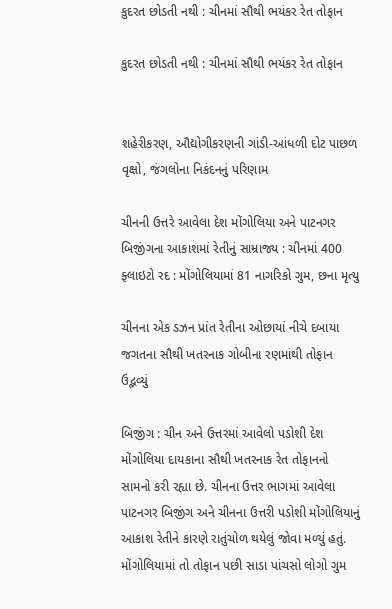કુદરત છોડતી નથી : ચીનમાં સૌથી ભયંકર રેત તોફાન

કુદરત છોડતી નથી : ચીનમાં સૌથી ભયંકર રેત તોફાન


શહેરીકરણ, ઔદ્યોગીકરણની ગાંડી-આંધળી દોટ પાછળ વૃક્ષો, જંગલોના નિકંદનનું પરિણામ

ચીનની ઉત્તરે આવેલા દેશ મોંગોલિયા અને પાટનગર બિજીંગના આકાશમાં રેતીનું સામ્રાજ્ય : ચીનમાં 400 ફ્લાઇટો રદ : મોંગોલિયામાં 81 નાગરિકો ગુમ, છના મૃત્યુ

ચીનના એક ડઝન પ્રાંત રેતીના ઓછાયાં નીચે દબાયા  જગતના સૌથી ખતરનાક ગોબીના રણમાંથી તોફાન ઉદ્ભવ્યું

બિજીંગ : ચીન અને ઉત્તરમાં આવેલો પડોશી દેશ મોંગોલિયા દાયકાના સૌથી ખતરનાક રેત તોફાનનો સામનો કરી રહ્યા છે. ચીનના ઉત્તર ભાગમાં આવેલા પાટનગર બિજીંગ અને ચીનના ઉત્તરી પડોશી મોંગોલિયાનું આકાશ રેતીને કારણે રાતુંચોળ થયેલું જોવા મળ્યું હતું. મોંગોલિયામાં તો તોફાન પછી સાડા પાંચસો લોગો ગુમ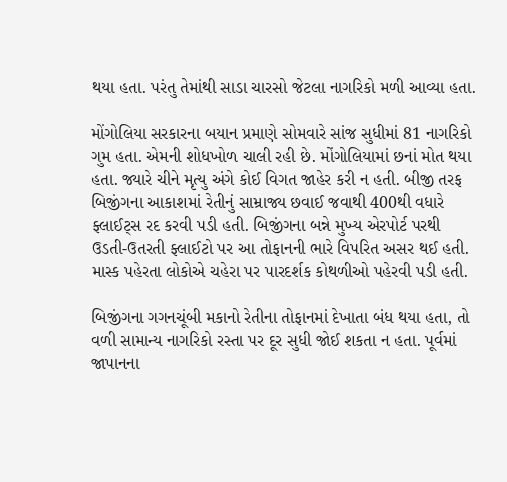થયા હતા. પરંતુ તેમાંથી સાડા ચારસો જેટલા નાગરિકો મળી આવ્યા હતા.

મોંગોલિયા સરકારના બયાન પ્રમાણે સોમવારે સાંજ સુધીમાં 81 નાગરિકો ગુમ હતા. એમની શોધખોળ ચાલી રહી છે. મોંગોલિયામાં છનાં મોત થયા હતા. જ્યારે ચીને મૃત્યુ અંગે કોઈ વિગત જાહેર કરી ન હતી. બીજી તરફ બિજીંગના આકાશમાં રેતીનું સામ્રાજ્ય છવાઈ જવાથી 400થી વધારે ફ્લાઈટ્સ રદ કરવી પડી હતી. બિજીંગના બન્ને મુખ્ય એરપોર્ટ પરથી ઉડતી-ઉતરતી ફ્લાઈટો પર આ તોફાનની ભારે વિપરિત અસર થઈ હતી. માસ્ક પહેરતા લોકોએ ચહેરા પર પારદર્શક કોથળીઓ પહેરવી પડી હતી.

બિજીંગના ગગનચૂંબી મકાનો રેતીના તોફાનમાં દેખાતા બંધ થયા હતા, તો વળી સામાન્ય નાગરિકો રસ્તા પર દૂર સુધી જોઈ શકતા ન હતા. પૂર્વમાં જાપાનના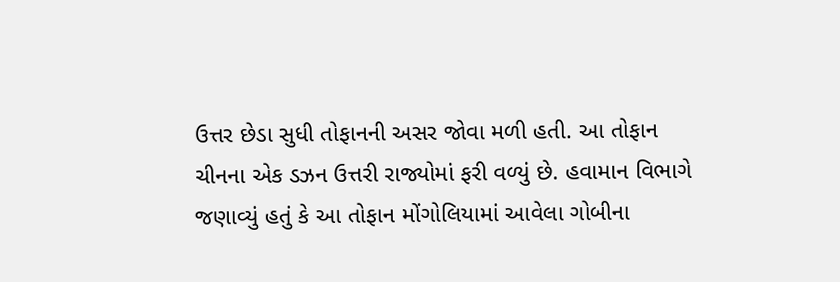ઉત્તર છેડા સુધી તોફાનની અસર જોવા મળી હતી. આ તોફાન ચીનના એક ડઝન ઉત્તરી રાજ્યોમાં ફરી વળ્યું છે. હવામાન વિભાગે જણાવ્યું હતું કે આ તોફાન મોંગોલિયામાં આવેલા ગોબીના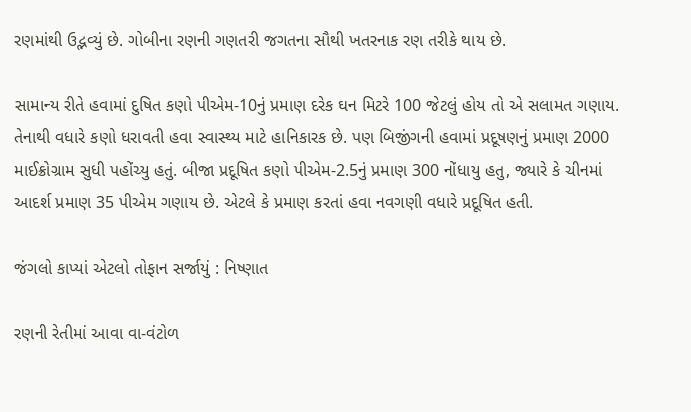રણમાંથી ઉદ્ભવ્યું છે. ગોબીના રણની ગણતરી જગતના સૌથી ખતરનાક રણ તરીકે થાય છે.

સામાન્ય રીતે હવામાં દુષિત કણો પીએમ-10નું પ્રમાણ દરેક ઘન મિટરે 100 જેટલું હોય તો એ સલામત ગણાય. તેનાથી વધારે કણો ધરાવતી હવા સ્વાસ્થ્ય માટે હાનિકારક છે. પણ બિજીંગની હવામાં પ્રદૂષણનું પ્રમાણ 2000 માઈક્રોગ્રામ સુધી પહોંચ્યુ હતું. બીજા પ્રદૂષિત કણો પીએમ-2.5નું પ્રમાણ 300 નોંધાયુ હતુ, જ્યારે કે ચીનમાં આદર્શ પ્રમાણ 35 પીએમ ગણાય છે. એટલે કે પ્રમાણ કરતાં હવા નવગણી વધારે પ્રદૂષિત હતી.

જંગલો કાપ્યાં એટલો તોફાન સર્જાયું : નિષ્ણાત

રણની રેતીમાં આવા વા-વંટોળ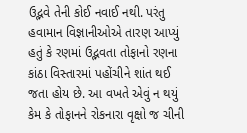ઉદ્ભવે તેની કોઈ નવાઈ નથી. પરંતુ હવામાન વિજ્ઞાનીઓએ તારણ આપ્યું હતું કે રણમાં ઉદ્ભવતા તોફાનો રણના કાંઠા વિસ્તારમાં પહોંચીને શાંત થઈ જતા હોય છે. આ વખતે એવું ન થયું કેમ કે તોફાનને રોકનારા વૃક્ષો જ ચીની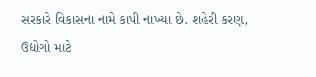સરકારે વિકાસના નામે કાપી નાખ્યા છે. શહેરી કરણ, ઉદ્યોગો માટે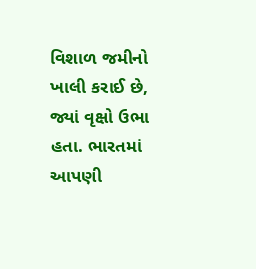વિશાળ જમીનો ખાલી કરાઈ છે, જ્યાં વૃક્ષો ઉભા હતા. ભારતમાં આપણી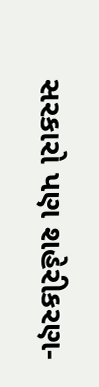સરકારો પણ શહેરીકરણ-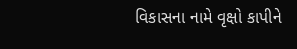વિકાસના નામે વૃક્ષો કાપીને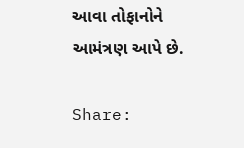આવા તોફાનોને આમંત્રણ આપે છે.

Share: